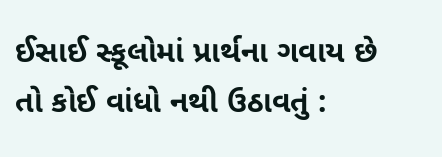ઈસાઈ સ્કૂલોમાં પ્રાર્થના ગવાય છે તો કોઈ વાંધો નથી ઉઠાવતું :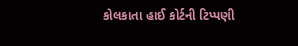કોલકાતા હાઈ કોર્ટની ટિપ્પણી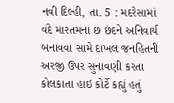નવી દિલ્હી, તા. 5 : મદરેસામાં વંદે મારતમના છ છંદને અનિવાર્ય બનાવવા સામે દાખલ જનહિતની અરજી ઉપર સુનાવણી કરતા કોલકાતા હાઇ કોર્ટે કહ્યું હતું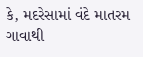કે, મદરેસામાં વંદે માતરમ ગાવાથી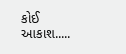કોઈ આકાશ.....